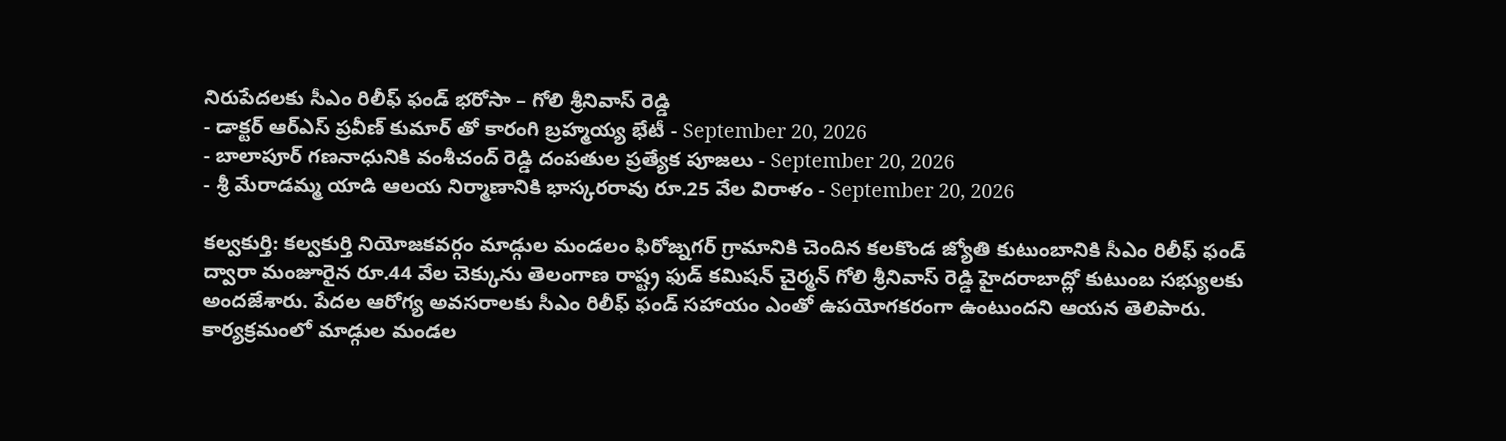నిరుపేదలకు సీఎం రిలీఫ్ ఫండ్ భరోసా – గోలి శ్రీనివాస్ రెడ్డి
- డాక్టర్ ఆర్ఎస్ ప్రవీణ్ కుమార్ తో కారంగి బ్రహ్మయ్య భేటీ - September 20, 2026
- బాలాపూర్ గణనాధునికి వంశీచంద్ రెడ్డి దంపతుల ప్రత్యేక పూజలు - September 20, 2026
- శ్రీ మేరాడమ్మ యాడి ఆలయ నిర్మాణానికి భాస్కరరావు రూ.25 వేల విరాళం - September 20, 2026

కల్వకుర్తి: కల్వకుర్తి నియోజకవర్గం మాడ్గుల మండలం ఫిరోజ్నగర్ గ్రామానికి చెందిన కలకొండ జ్యోతి కుటుంబానికి సీఎం రిలీఫ్ ఫండ్ ద్వారా మంజూరైన రూ.44 వేల చెక్కును తెలంగాణ రాష్ట్ర ఫుడ్ కమిషన్ చైర్మన్ గోలి శ్రీనివాస్ రెడ్డి హైదరాబాద్లో కుటుంబ సభ్యులకు అందజేశారు. పేదల ఆరోగ్య అవసరాలకు సీఎం రిలీఫ్ ఫండ్ సహాయం ఎంతో ఉపయోగకరంగా ఉంటుందని ఆయన తెలిపారు. కార్యక్రమంలో మాడ్గుల మండల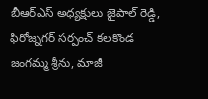బీఆర్ఎస్ అధ్యక్షులు జైపాల్ రెడ్డి, ఫిరోజ్నగర్ సర్పంచ్ కలకొండ జంగమ్మ శ్రీను, మాజీ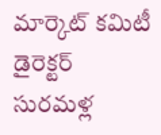మార్కెట్ కమిటీ డైరెక్టర్ సురమళ్ల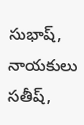సుభాష్, నాయకులు సతీష్,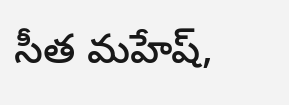సీత మహేష్,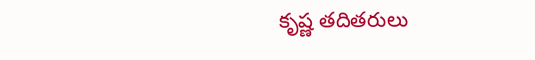కృష్ణ తదితరులు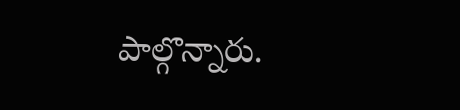పాల్గొన్నారు.